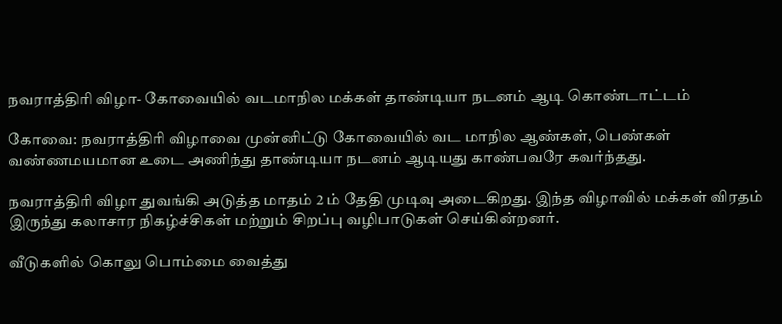நவராத்திரி விழா- கோவையில் வடமாநில மக்கள் தாண்டியா நடனம் ஆடி கொண்டாட்டம்

கோவை: நவராத்திரி விழாவை முன்னிட்டு கோவையில் வட மாநில ஆண்கள், பெண்கள் வண்ணமயமான உடை அணிந்து தாண்டியா நடனம் ஆடியது காண்பவரே கவர்ந்தது.

நவராத்திரி விழா துவங்கி அடுத்த மாதம் 2 ம் தேதி முடிவு அடைகிறது. இந்த விழாவில் மக்கள் விரதம் இருந்து கலாசார நிகழ்ச்சிகள் மற்றும் சிறப்பு வழிபாடுகள் செய்கின்றனர்.

வீடுகளில் கொலு பொம்மை வைத்து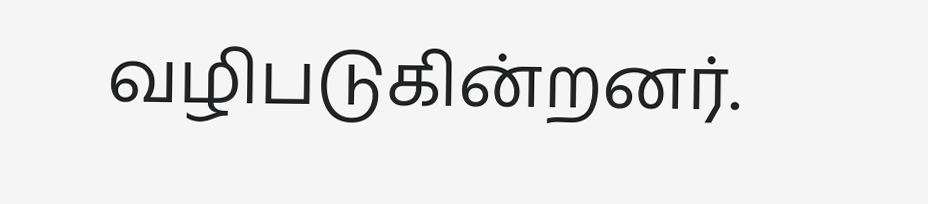வழிபடுகின்றனர்.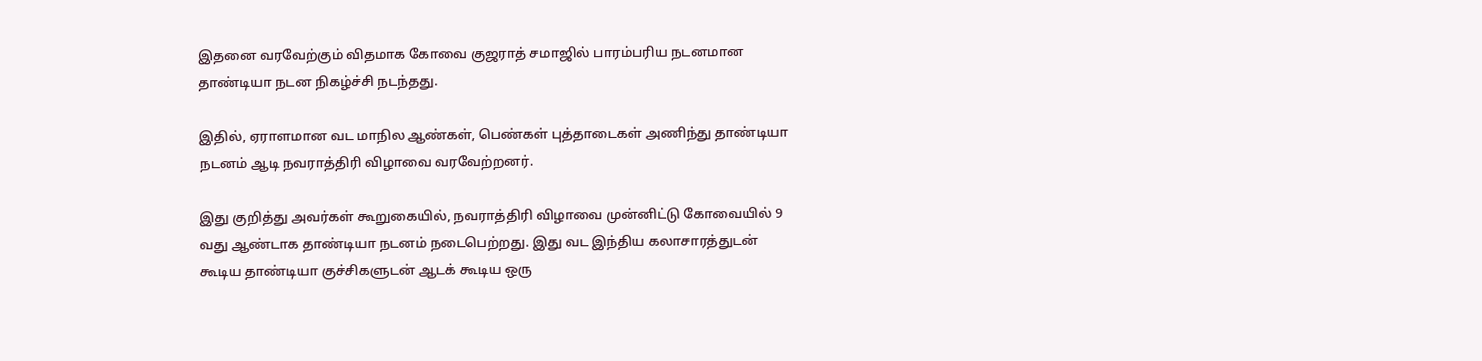இதனை வரவேற்கும் விதமாக கோவை குஜராத் சமாஜில் பாரம்பரிய நடனமான தாண்டியா நடன நிகழ்ச்சி நடந்தது.

இதில், ஏராளமான வட மாநில ஆண்கள், பெண்கள் புத்தாடைகள் அணிந்து தாண்டியா நடனம் ஆடி நவராத்திரி விழாவை வரவேற்றனர்.

இது குறித்து அவர்கள் கூறுகையில், நவராத்திரி விழாவை முன்னிட்டு கோவையில் 9 வது ஆண்டாக தாண்டியா நடனம் நடைபெற்றது. இது வட இந்திய கலாசாரத்துடன் கூடிய தாண்டியா குச்சிகளுடன் ஆடக் கூடிய ஒரு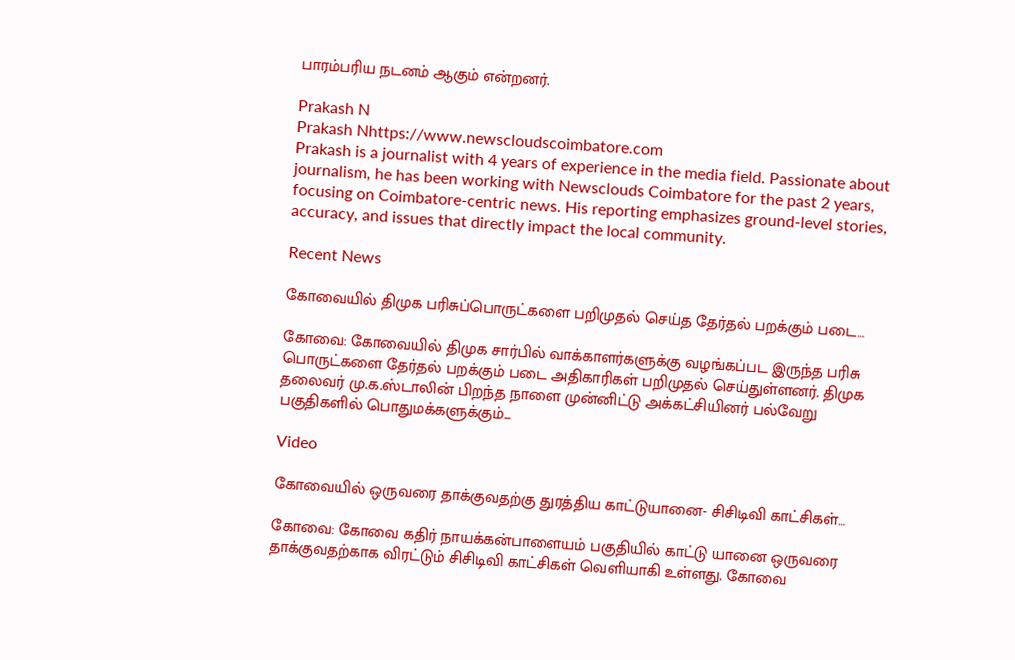பாரம்பரிய நடனம் ஆகும் என்றனர்.

Prakash N
Prakash Nhttps://www.newscloudscoimbatore.com
Prakash is a journalist with 4 years of experience in the media field. Passionate about journalism, he has been working with Newsclouds Coimbatore for the past 2 years, focusing on Coimbatore-centric news. His reporting emphasizes ground-level stories, accuracy, and issues that directly impact the local community.

Recent News

கோவையில் திமுக பரிசுப்பொருட்களை பறிமுதல் செய்த தேர்தல் பறக்கும் படை…

கோவை: கோவையில் திமுக சார்பில் வாக்காளர்களுக்கு வழங்கப்பட இருந்த பரிசு பொருட்களை தேர்தல் பறக்கும் படை அதிகாரிகள் பறிமுதல் செய்துள்ளனர். திமுக தலைவர் மு.க.ஸ்டாலின் பிறந்த நாளை முன்னிட்டு அக்கட்சியினர் பல்வேறு பகுதிகளில் பொதுமக்களுக்கும்...

Video

கோவையில் ஒருவரை தாக்குவதற்கு துரத்திய காட்டுயானை- சிசிடிவி காட்சிகள்…

கோவை: கோவை கதிர் நாயக்கன்பாளையம் பகுதியில் காட்டு யானை ஒருவரை தாக்குவதற்காக விரட்டும் சிசிடிவி காட்சிகள் வெளியாகி உள்ளது. கோவை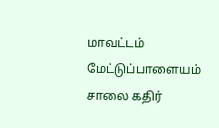மாவட்டம் மேட்டுப்பாளையம் சாலை கதிர்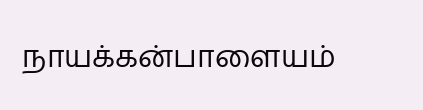நாயக்கன்பாளையம்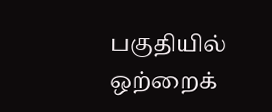பகுதியில் ஒற்றைக்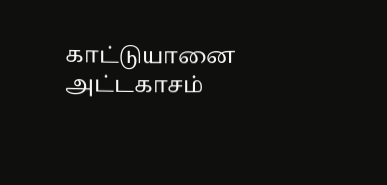காட்டுயானை அட்டகாசம்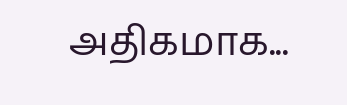அதிகமாக...